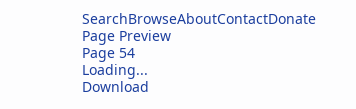SearchBrowseAboutContactDonate
Page Preview
Page 54
Loading...
Download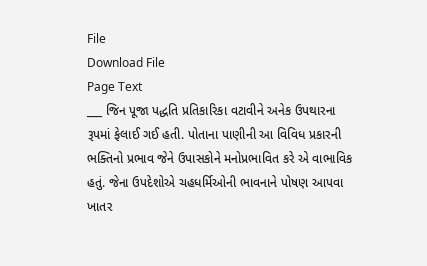File
Download File
Page Text
___ જિન પૂજા પદ્ધતિ પ્રતિકારિકા વટાવીને અનેક ઉપથારના રૂપમાં ફેલાઈ ગઈ હતી. પોતાના પાણીની આ વિવિધ પ્રકારની ભક્તિનો પ્રભાવ જેને ઉપાસકોને મનોપ્રભાવિત કરે એ વાભાવિક હતું. જેના ઉપદેશોએ ચહધર્મિઓની ભાવનાને પોષણ આપવા ખાતર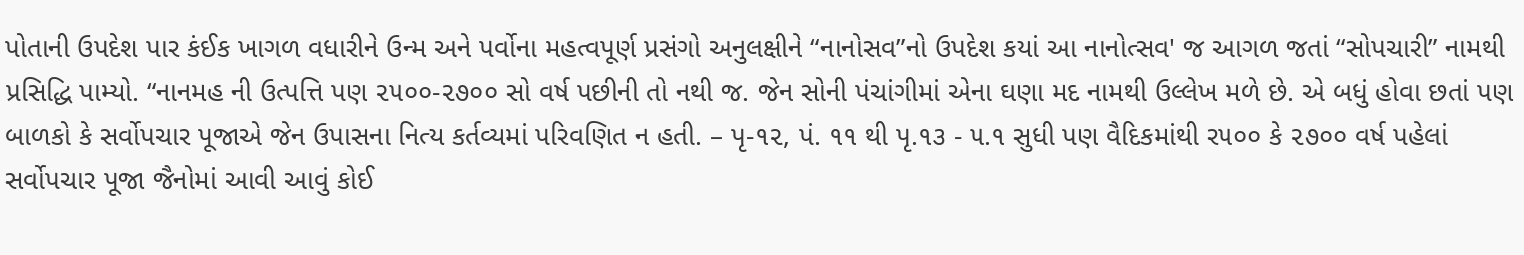પોતાની ઉપદેશ પાર કંઈક ખાગળ વધારીને ઉન્મ અને પર્વોના મહત્વપૂર્ણ પ્રસંગો અનુલક્ષીને “નાનોસવ”નો ઉપદેશ કયાં આ નાનોત્સવ' જ આગળ જતાં “સોપચારી” નામથી પ્રસિદ્ધિ પામ્યો. “નાનમહ ની ઉત્પત્તિ પણ ૨૫૦૦-૨૭૦૦ સો વર્ષ પછીની તો નથી જ. જેન સોની પંચાંગીમાં એના ઘણા મદ નામથી ઉલ્લેખ મળે છે. એ બધું હોવા છતાં પણ બાળકો કે સર્વોપચાર પૂજાએ જેન ઉપાસના નિત્ય કર્તવ્યમાં પરિવણિત ન હતી. – પૃ-૧૨, પં. ૧૧ થી પૃ.૧૩ - ૫.૧ સુધી પણ વૈદિકમાંથી ર૫૦૦ કે ૨૭૦૦ વર્ષ પહેલાં સર્વોપચાર પૂજા જૈનોમાં આવી આવું કોઈ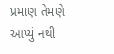પ્રમાણ તેમણે આપ્યું નથી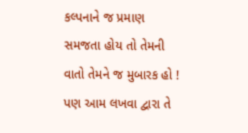કલ્પનાને જ પ્રમાણ સમજતા હોય તો તેમની વાતો તેમને જ મુબારક હો ! પણ આમ લખવા દ્વારા તે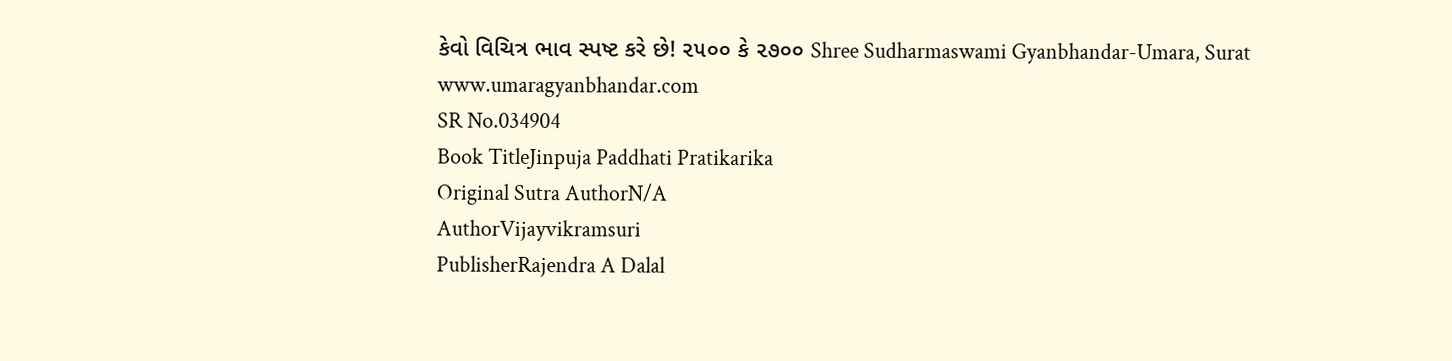કેવો વિચિત્ર ભાવ સ્પષ્ટ કરે છે! ૨૫૦૦ કે ૨૭૦૦ Shree Sudharmaswami Gyanbhandar-Umara, Surat www.umaragyanbhandar.com
SR No.034904
Book TitleJinpuja Paddhati Pratikarika
Original Sutra AuthorN/A
AuthorVijayvikramsuri
PublisherRajendra A Dalal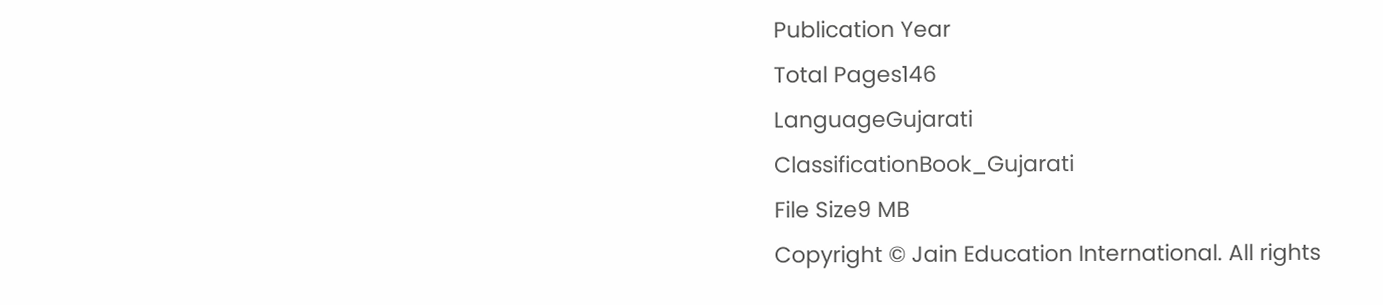Publication Year
Total Pages146
LanguageGujarati
ClassificationBook_Gujarati
File Size9 MB
Copyright © Jain Education International. All rights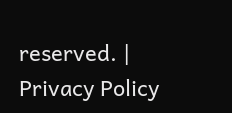reserved. | Privacy Policy